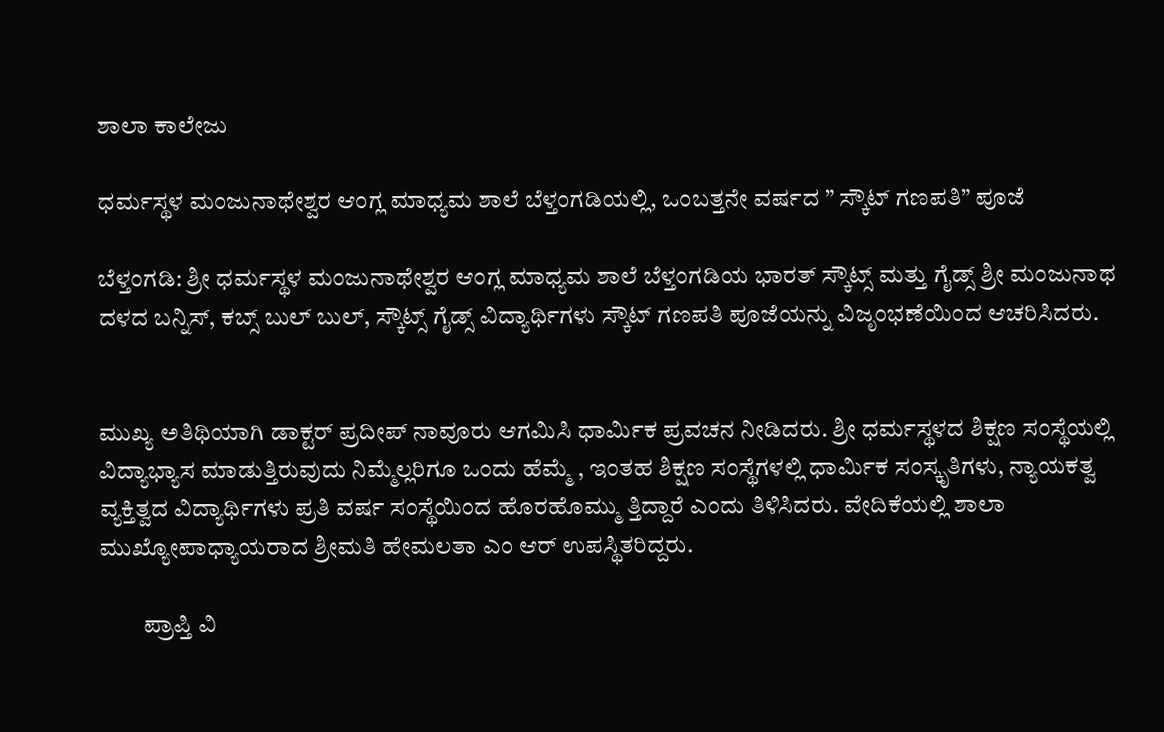ಶಾಲಾ ಕಾಲೇಜು

ಧರ್ಮಸ್ಥಳ ಮಂಜುನಾಥೇಶ್ವರ ಆಂಗ್ಲ ಮಾಧ್ಯಮ ಶಾಲೆ ಬೆಳ್ತಂಗಡಿಯಲ್ಲಿ, ಒಂಬತ್ತನೇ ವರ್ಷದ ” ಸ್ಕೌಟ್ ಗಣಪತಿ” ಪೂಜೆ

ಬೆಳ್ತಂಗಡಿ: ಶ್ರೀ ಧರ್ಮಸ್ಥಳ ಮಂಜುನಾಥೇಶ್ವರ ಆಂಗ್ಲ ಮಾಧ್ಯಮ ಶಾಲೆ ಬೆಳ್ತಂಗಡಿಯ ಭಾರತ್ ಸ್ಕೌಟ್ಸ್ ಮತ್ತು ಗೈಡ್ಸ್ ಶ್ರೀ ಮಂಜುನಾಥ ದಳದ ಬನ್ನಿಸ್, ಕಬ್ಸ್ ಬುಲ್ ಬುಲ್, ಸ್ಕೌಟ್ಸ್ ಗೈಡ್ಸ್ ವಿದ್ಯಾರ್ಥಿಗಳು ಸ್ಕೌಟ್ ಗಣಪತಿ ಪೂಜೆಯನ್ನು ವಿಜೃಂಭಣೆಯಿಂದ ಆಚರಿಸಿದರು.


ಮುಖ್ಯ ಅತಿಥಿಯಾಗಿ ಡಾಕ್ಟರ್ ಪ್ರದೀಪ್ ನಾವೂರು ಆಗಮಿಸಿ ಧಾರ್ಮಿಕ ಪ್ರವಚನ ನೀಡಿದರು. ಶ್ರೀ ಧರ್ಮಸ್ಥಳದ ಶಿಕ್ಷಣ ಸಂಸ್ಥೆಯಲ್ಲಿ ವಿದ್ಯಾಭ್ಯಾಸ ಮಾಡುತ್ತಿರುವುದು ನಿಮ್ಮೆಲ್ಲರಿಗೂ ಒಂದು ಹೆಮ್ಮೆ , ಇಂತಹ ಶಿಕ್ಷಣ ಸಂಸ್ಥೆಗಳಲ್ಲಿ ಧಾರ್ಮಿಕ ಸಂಸ್ಕೃತಿಗಳು, ನ್ಯಾಯಕತ್ವ ವ್ಯಕ್ತಿತ್ವದ ವಿದ್ಯಾರ್ಥಿಗಳು ಪ್ರತಿ ವರ್ಷ ಸಂಸ್ಥೆಯಿಂದ ಹೊರಹೊಮ್ಮು ತ್ತಿದ್ದಾರೆ ಎಂದು ತಿಳಿಸಿದರು. ವೇದಿಕೆಯಲ್ಲಿ ಶಾಲಾ ಮುಖ್ಯೋಪಾಧ್ಯಾಯರಾದ ಶ್ರೀಮತಿ ಹೇಮಲತಾ ಎಂ ಆರ್ ಉಪಸ್ಥಿತರಿದ್ದರು.

         ಪ್ರಾಪ್ತಿ ವಿ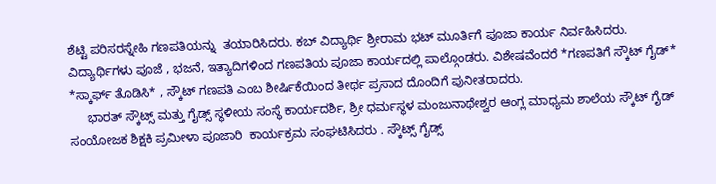ಶೆಟ್ಟಿ ಪರಿಸರಸ್ನೇಹಿ ಗಣಪತಿಯನ್ನು  ತಯಾರಿಸಿದರು. ಕಬ್ ವಿದ್ಯಾರ್ಥಿ ಶ್ರೀರಾಮ ಭಟ್ ಮೂರ್ತಿಗೆ ಪೂಜಾ ಕಾರ್ಯ ನಿರ್ವಹಿಸಿದರು. ವಿದ್ಯಾರ್ಥಿಗಳು ಪೂಜೆ , ಭಜನೆ, ಇತ್ಯಾದಿಗಳಿಂದ ಗಣಪತಿಯ ಪೂಜಾ ಕಾರ್ಯದಲ್ಲಿ ಪಾಲ್ಗೊಂಡರು. ವಿಶೇಷವೆಂದರೆ *ಗಣಪತಿಗೆ ಸ್ಕೌಟ್ ಗೈಡ್* *ಸ್ಕಾರ್ಫ್ ತೊಡಿಸಿ* , ಸ್ಕೌಟ್ ಗಣಪತಿ ಎಂಬ ಶೀರ್ಷಿಕೆಯಿಂದ ತೀರ್ಥ ಪ್ರಸಾದ ದೊಂದಿಗೆ ಪುನೀತರಾದರು.
     ಭಾರತ್ ಸ್ಕೌಟ್ಸ್ ಮತ್ತು ಗೈಡ್ಸ್ ಸ್ಥಳೀಯ ಸಂಸ್ಥೆ ಕಾರ್ಯದರ್ಶಿ, ಶ್ರೀ ಧರ್ಮಸ್ಥಳ ಮಂಜುನಾಥೇಶ್ವರ ಆಂಗ್ಲ ಮಾಧ್ಯಮ ಶಾಲೆಯ ಸ್ಕೌಟ್ ಗೈಡ್ ಸಂಯೋಜಕ ಶಿಕ್ಷಕಿ ಪ್ರಮೀಳಾ ಪೂಜಾರಿ  ಕಾರ್ಯಕ್ರಮ ಸಂಘಟಿಸಿದರು . ಸ್ಕೌಟ್ಸ್ ಗೈಡ್ಸ್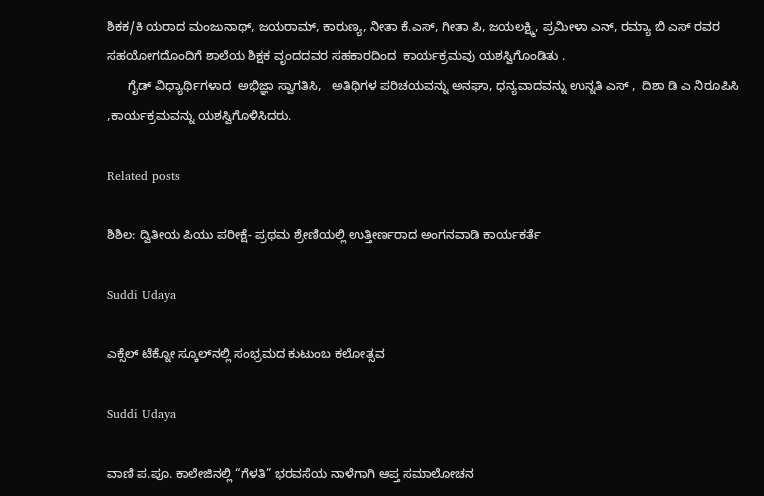ಶಿಕಕ/ಕಿ ಯರಾದ ಮಂಜುನಾಥ್, ಜಯರಾಮ್, ಕಾರುಣ್ಯ, ನೀತಾ ಕೆ.ಎಸ್, ಗೀತಾ ಪಿ, ಜಯಲಕ್ಷ್ಮಿ, ಪ್ರಮೀಳಾ ಎನ್, ರಮ್ಯಾ ಬಿ ಎಸ್ ರವರ ಸಹಯೋಗದೊಂದಿಗೆ ಶಾಲೆಯ ಶಿಕ್ಷಕ ವೃಂದದವರ ಸಹಕಾರದಿಂದ  ಕಾರ್ಯಕ್ರಮವು ಯಶಸ್ವಿಗೊಂಡಿತು .
      ಗೈಡ್ ವಿಧ್ಯಾರ್ಥಿಗಳಾದ  ಅಭಿಜ್ಞಾ ಸ್ವಾಗತಿಸಿ,   ಅತಿಥಿಗಳ ಪರಿಚಯವನ್ನು ಅನಘಾ, ಧನ್ಯವಾದವನ್ನು ಉನ್ನತಿ ಎಸ್ ,  ದಿಶಾ ಡಿ ಎ ನಿರೂಪಿಸಿ ,ಕಾರ್ಯಕ್ರಮವನ್ನು ಯಶಸ್ವಿಗೊಳಿಸಿದರು.

Related posts

ಶಿಶಿಲ: ದ್ವಿತೀಯ ಪಿಯು ಪರೀಕ್ಷೆ- ಪ್ರಥಮ ಶ್ರೇಣಿಯಲ್ಲಿ ಉತ್ತೀರ್ಣರಾದ ಅಂಗನವಾಡಿ ಕಾರ್ಯಕರ್ತೆ

Suddi Udaya

ಎಕ್ಸೆಲ್ ಟೆಕ್ನೋ ಸ್ಕೂಲ್‌ನಲ್ಲಿ ಸಂಭ್ರಮದ ಕುಟುಂಬ ಕಲೋತ್ಸವ

Suddi Udaya

ವಾಣಿ ಪ.ಪೂ. ಕಾಲೇಜಿನಲ್ಲಿ “ಗೆಳತಿ” ಭರವಸೆಯ ನಾಳೆಗಾಗಿ ಆಪ್ತ ಸಮಾಲೋಚನ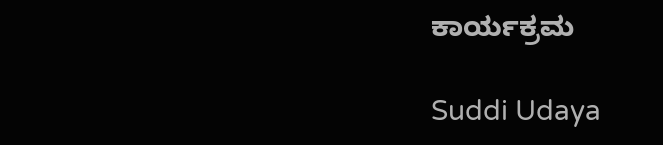ಕಾರ್ಯಕ್ರಮ

Suddi Udaya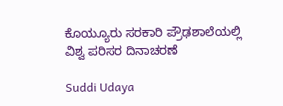ಕೊಯ್ಯೂರು ಸರಕಾರಿ ಪ್ರೌಢಶಾಲೆಯಲ್ಲಿ ವಿಶ್ವ ಪರಿಸರ ದಿನಾಚರಣೆ

Suddi Udaya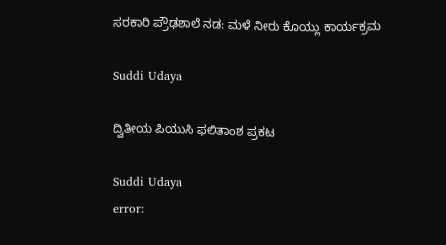ಸರಕಾರಿ ಪ್ರೌಢಶಾಲೆ ನಡ: ಮಳೆ ನೀರು ಕೊಯ್ಲು ಕಾರ್ಯಕ್ರಮ

Suddi Udaya

ದ್ವಿತೀಯ ಪಿಯುಸಿ ಫಲಿತಾಂಶ ಪ್ರಕಟ

Suddi Udaya
error: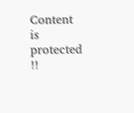Content is protected !!